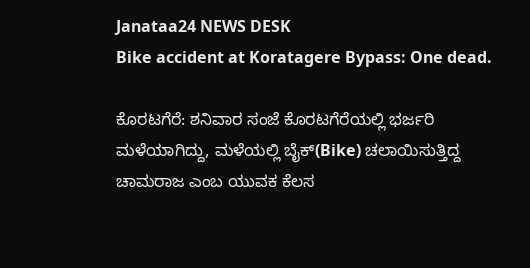Janataa24 NEWS DESK
Bike accident at Koratagere Bypass: One dead.

ಕೊರಟಗೆರೆ: ಶನಿವಾರ ಸಂಜೆ ಕೊರಟಗೆರೆಯಲ್ಲಿ ಭರ್ಜರಿ ಮಳೆಯಾಗಿದ್ದು, ಮಳೆಯಲ್ಲಿ ಬೈಕ್(Bike) ಚಲಾಯಿಸುತ್ತಿದ್ದ ಚಾಮರಾಜ ಎಂಬ ಯುವಕ ಕೆಲಸ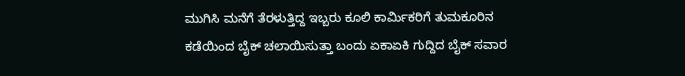ಮುಗಿಸಿ ಮನೆಗೆ ತೆರಳುತ್ತಿದ್ದ ಇಬ್ಬರು ಕೂಲಿ ಕಾರ್ಮಿಕರಿಗೆ ತುಮಕೂರಿನ ಕಡೆಯಿಂದ ಬೈಕ್ ಚಲಾಯಿಸುತ್ತಾ ಬಂದು ಏಕಾಏಕಿ ಗುದ್ದಿದ ಬೈಕ್ ಸವಾರ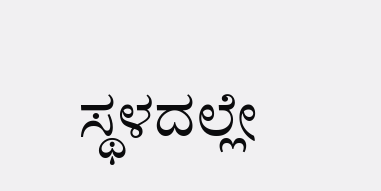ಸ್ಥಳದಲ್ಲೇ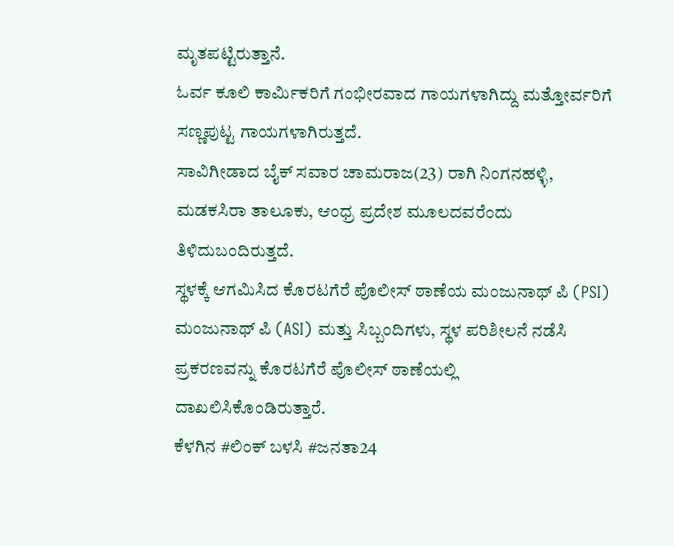ಮೃತಪಟ್ಟಿರುತ್ತಾನೆ.
ಓರ್ವ ಕೂಲಿ ಕಾರ್ಮಿಕರಿಗೆ ಗಂಭೀರವಾದ ಗಾಯಗಳಾಗಿದ್ದು ಮತ್ತೋರ್ವರಿಗೆ ಸಣ್ಣಪುಟ್ಟ ಗಾಯಗಳಾಗಿರುತ್ತದೆ.
ಸಾವಿಗೀಡಾದ ಬೈಕ್ ಸವಾರ ಚಾಮರಾಜ(23) ರಾಗಿ ನಿಂಗನಹಳ್ಳಿ, ಮಡಕಸಿರಾ ತಾಲೂಕು, ಆಂಧ್ರ ಪ್ರದೇಶ ಮೂಲದವರೆಂದು ತಿಳಿದುಬಂದಿರುತ್ತದೆ.
ಸ್ಥಳಕ್ಕೆ ಆಗಮಿಸಿದ ಕೊರಟಗೆರೆ ಪೊಲೀಸ್ ಠಾಣೆಯ ಮಂಜುನಾಥ್ ಪಿ (PSI) ಮಂಜುನಾಥ್ ಪಿ (ASI) ಮತ್ತು ಸಿಬ್ಬಂದಿಗಳು, ಸ್ಥಳ ಪರಿಶೀಲನೆ ನಡೆಸಿ ಪ್ರಕರಣವನ್ನು ಕೊರಟಗೆರೆ ಪೊಲೀಸ್ ಠಾಣೆಯಲ್ಲಿ ದಾಖಲಿಸಿಕೊಂಡಿರುತ್ತಾರೆ.
ಕೆಳಗಿನ #ಲಿಂಕ್ ಬಳಸಿ #ಜನತಾ24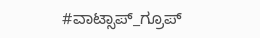#ವಾಟ್ಸಾಪ್_ಗ್ರೂಪ್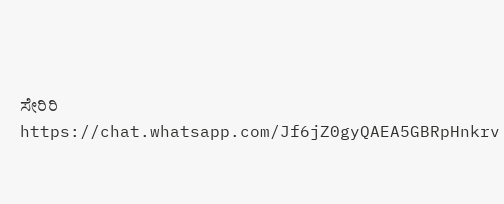ಸೇರಿರಿ
https://chat.whatsapp.com/Jf6jZ0gyQAEA5GBRpHnkrv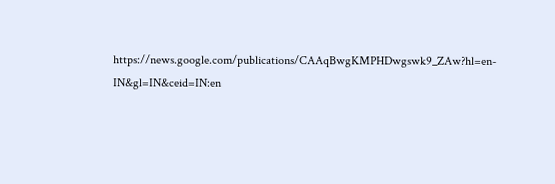https://news.google.com/publications/CAAqBwgKMPHDwgswk9_ZAw?hl=en-IN&gl=IN&ceid=IN:en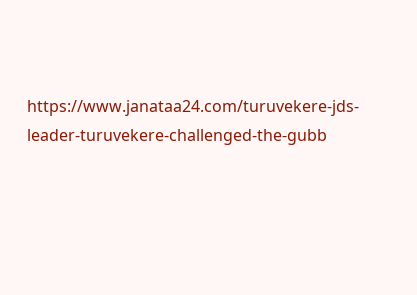https://www.janataa24.com/turuvekere-jds-leader-turuvekere-challenged-the-gubb